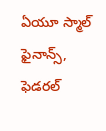ఏయూ స్మాల్ ఫైనాన్స్, ఫెడరల్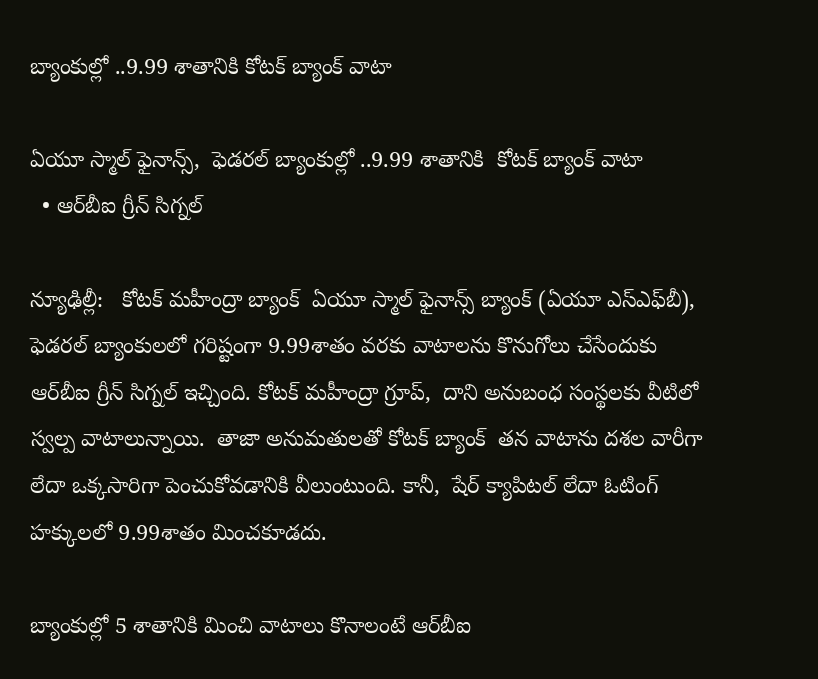బ్యాంకుల్లో ..9.99 శాతానికి కోటక్ బ్యాంక్ వాటా

ఏయూ స్మాల్ ఫైనాన్స్,  ఫెడరల్ బ్యాంకుల్లో ..9.99 శాతానికి  కోటక్ బ్యాంక్ వాటా
  • ఆర్‌‌‌‌‌‌‌‌బీఐ గ్రీన్ సిగ్నల్‌‌‌‌

న్యూఢిల్లీ:   కోటక్ మహీంద్రా బ్యాంక్  ఏయూ స్మాల్ ఫైనాన్స్ బ్యాంక్ (ఏయూ ఎస్‌‌‌‌ఎఫ్‌‌‌‌బీ),  ఫెడరల్ బ్యాంకులలో గరిష్టంగా 9.99శాతం వరకు వాటాలను కొనుగోలు చేసేందుకు ఆర్‌‌‌‌బీఐ గ్రీన్ సిగ్నల్ ఇచ్చింది. కోటక్ మహీంద్రా గ్రూప్,  దాని అనుబంధ సంస్థలకు వీటిలో స్వల్ప వాటాలున్నాయి.  తాజా అనుమతులతో కోటక్ బ్యాంక్  తన వాటాను దశల వారీగా లేదా ఒక్కసారిగా పెంచుకోవడానికి వీలుంటుంది. కానీ,  షేర్ క్యాపిటల్ లేదా ఓటింగ్ హక్కులలో 9.99శాతం మించకూడదు.

బ్యాంకుల్లో 5 శాతానికి మించి వాటాలు కొనాలంటే ఆర్‌‌‌‌‌‌‌‌బీఐ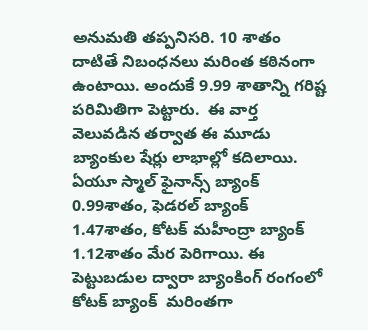అనుమతి తప్పనిసరి. 10 శాతం దాటితే నిబంధనలు మరింత కఠినంగా ఉంటాయి. అందుకే 9.99 శాతాన్ని గరిష్ట పరిమితిగా పెట్టారు.  ఈ వార్త వెలువడిన తర్వాత ఈ మూడు బ్యాంకుల షేర్లు లాభాల్లో కదిలాయి. ఏయూ స్మాల్ ఫైనాన్స్ బ్యాంక్ 0.99శాతం, ఫెడరల్ బ్యాంక్ 1.47శాతం, కోటక్ మహీంద్రా బ్యాంక్ 1.12శాతం మేర పెరిగాయి. ఈ పెట్టుబడుల ద్వారా బ్యాంకింగ్ రంగంలో కోటక్ బ్యాంక్  మరింతగా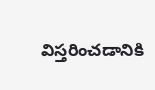విస్తరించడానికి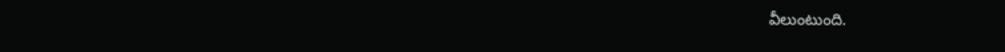వీలుంటుంది.